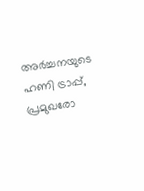അർച്ചനയുടെ ഹണി ട്രാപ്പ്, പ്രമുഖരോ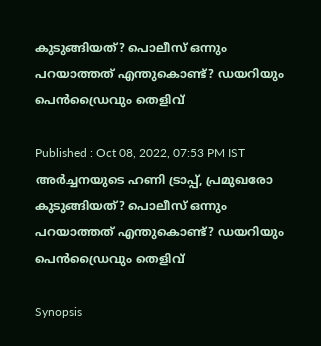കുടുങ്ങിയത്? പൊലീസ് ഒന്നും പറയാത്തത് എന്തുകൊണ്ട്? ഡയറിയും പെൻഡ്രൈവും തെളിവ്

Published : Oct 08, 2022, 07:53 PM IST
അർച്ചനയുടെ ഹണി ട്രാപ്പ്, പ്രമുഖരോ കുടുങ്ങിയത്? പൊലീസ് ഒന്നും പറയാത്തത് എന്തുകൊണ്ട്? ഡയറിയും പെൻഡ്രൈവും തെളിവ്

Synopsis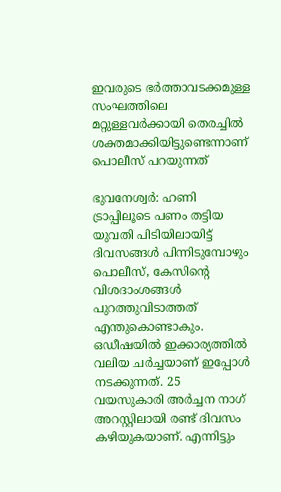ഇവരുടെ ഭർത്താവടക്കമുള്ള സംഘത്തിലെ മറ്റുള്ളവർക്കായി തെരച്ചിൽ ശക്തമാക്കിയിട്ടുണ്ടെന്നാണ് പൊലീസ് പറയുന്നത്

ഭുവനേശ്വർ: ഹണി ട്രാപ്പിലൂടെ പണം തട്ടിയ യുവതി പിടിയിലായിട്ട് ദിവസങ്ങൾ പിന്നിടുമ്പോഴും പൊലീസ്, കേസിന്‍റെ വിശദാംശങ്ങൾ പുറത്തുവിടാത്തത് എന്തുകൊണ്ടാകും. ഒഡീഷയിൽ ഇക്കാര്യത്തിൽ വലിയ ചർച്ചയാണ് ഇപ്പോൾ നടക്കുന്നത്. 25 വയസുകാരി അർച്ചന നാഗ് അറസ്റ്റിലായി രണ്ട് ദിവസം കഴിയുകയാണ്. എന്നിട്ടും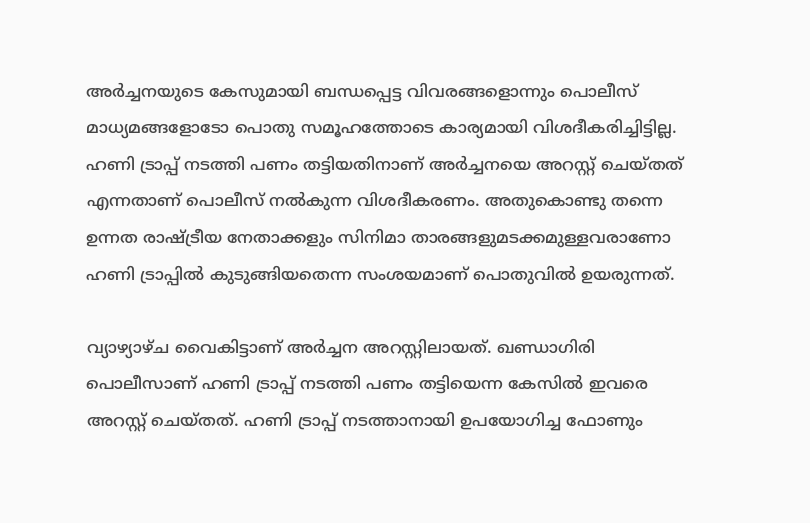അർച്ചനയുടെ കേസുമായി ബന്ധപ്പെട്ട വിവരങ്ങളൊന്നും പൊലീസ് മാധ്യമങ്ങളോടോ പൊതു സമൂഹത്തോടെ കാര്യമായി വിശദീകരിച്ചിട്ടില്ല. ഹണി ട്രാപ്പ് നടത്തി പണം തട്ടിയതിനാണ് അർച്ചനയെ അറസ്റ്റ് ചെയ്തത് എന്നതാണ് പൊലീസ് നൽകുന്ന വിശദീകരണം. അതുകൊണ്ടു തന്നെ ഉന്നത രാഷ്ട്രീയ നേതാക്കളും സിനിമാ താരങ്ങളുമടക്കമുള്ളവ‍രാണോ ഹണി ട്രാപ്പിൽ കുടുങ്ങിയതെന്ന സംശയമാണ് പൊതുവിൽ ഉയരുന്നത്.

വ്യാഴ്യാഴ്ച വൈകിട്ടാണ് അർച്ചന അറസ്റ്റിലായത്. ഖണ്ഡാഗിരി പൊലീസാണ് ഹണി ട്രാപ്പ് നടത്തി പണം തട്ടിയെന്ന കേസിൽ ഇവരെ അറസ്റ്റ് ചെയ്തത്. ഹണി ട്രാപ്പ് നടത്താനായി ഉപയോഗിച്ച ഫോണും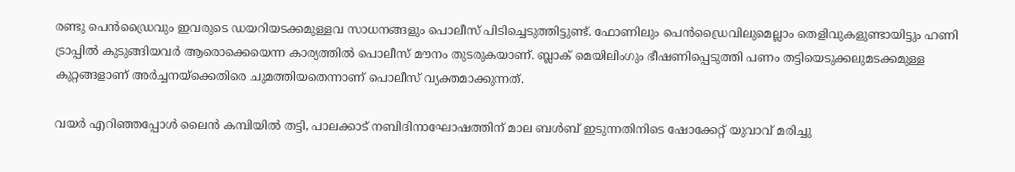രണ്ടു പെൻഡ്രൈവും ഇവരുടെ ഡയറിയടക്കമുള്ളവ സാധനങ്ങളും പൊലീസ് പിടിച്ചെടുത്തിട്ടുണ്ട്. ഫോണിലും പെൻഡ്രൈവിലുമെല്ലാം തെളിവുകളുണ്ടായിട്ടും ഹണി ട്രാപ്പിൽ കുടുങ്ങിയവർ ആരൊക്കെയെന്ന കാര്യത്തിൽ പൊലീസ് മൗനം തുടരുകയാണ്. ബ്ലാക് മെയിലിംഗും ഭീഷണിപ്പെടുത്തി പണം തട്ടിയെടുക്കലുമടക്കമുള്ള കുറ്റങ്ങളാണ് അർച്ചനയ്ക്കെതിരെ ചുമത്തിയതെന്നാണ് പൊലീസ് വ്യക്തമാക്കുന്നത്.

വയർ എറിഞ്ഞപ്പോൾ ലൈൻ കമ്പിയിൽ തട്ടി, പാലക്കാട് നബിദിനാഘോഷത്തിന് മാല ബൾബ് ഇടുന്നതിനിടെ ഷോക്കേറ്റ് യുവാവ് മരിച്ചു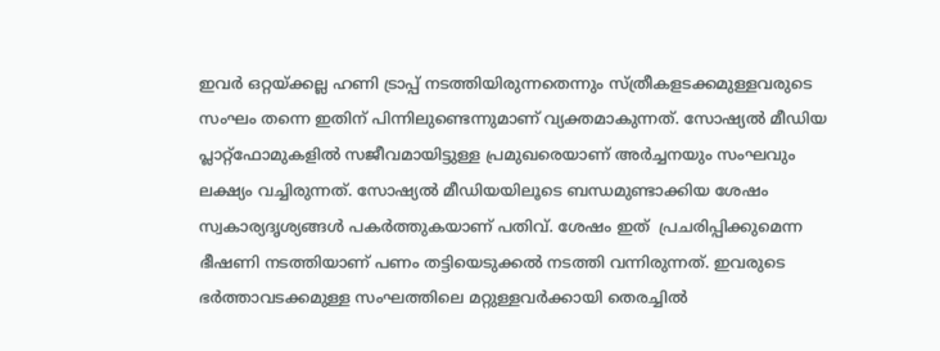ഇവർ ഒറ്റയ്ക്കല്ല ഹണി ട്രാപ്പ് നടത്തിയിരുന്നതെന്നും സ്ത്രീകളടക്കമുള്ളവരുടെ സംഘം തന്നെ ഇതിന് പിന്നിലുണ്ടെന്നുമാണ് വ്യക്തമാകുന്നത്. സോഷ്യൽ മീഡിയ പ്ലാറ്റ്ഫോമുകളിൽ സജീവമായിട്ടുള്ള പ്രമുഖരെയാണ് അർച്ചനയും സംഘവും ലക്ഷ്യം വച്ചിരുന്നത്. സോഷ്യൽ മീഡിയയിലൂടെ ബന്ധമുണ്ടാക്കിയ ശേഷം സ്വകാര്യദൃശ്യങ്ങൾ പകർത്തുകയാണ് പതിവ്. ശേഷം ഇത്  പ്രചരിപ്പിക്കുമെന്ന ഭീഷണി നടത്തിയാണ് പണം തട്ടിയെടുക്കൽ നടത്തി വന്നിരുന്നത്. ഇവരുടെ ഭർത്താവടക്കമുള്ള സംഘത്തിലെ മറ്റുള്ളവർക്കായി തെരച്ചിൽ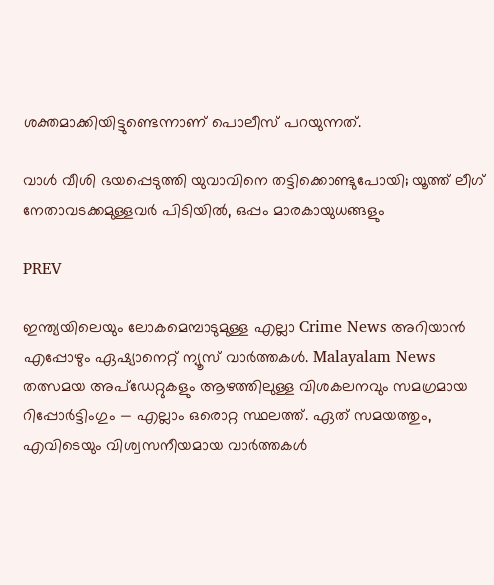ശക്തമാക്കിയിട്ടുണ്ടെന്നാണ് പൊലീസ് പറയുന്നത്.

വാൾ വീശി ഭയപ്പെടുത്തി യുവാവിനെ തട്ടിക്കൊണ്ടുപോയി; യൂത്ത് ലീഗ് നേതാവടക്കമുള്ളവർ പിടിയിൽ, ഒപ്പം മാരകായുധങ്ങളും

PREV

ഇന്ത്യയിലെയും ലോകമെമ്പാടുമുള്ള എല്ലാ Crime News അറിയാൻ എപ്പോഴും ഏഷ്യാനെറ്റ് ന്യൂസ് വാർത്തകൾ. Malayalam News  തത്സമയ അപ്‌ഡേറ്റുകളും ആഴത്തിലുള്ള വിശകലനവും സമഗ്രമായ റിപ്പോർട്ടിംഗും — എല്ലാം ഒരൊറ്റ സ്ഥലത്ത്. ഏത് സമയത്തും, എവിടെയും വിശ്വസനീയമായ വാർത്തകൾ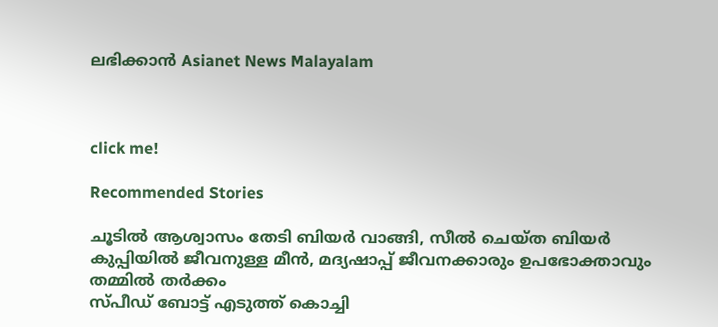ലഭിക്കാൻ Asianet News Malayalam



click me!

Recommended Stories

ചൂടിൽ ആശ്വാസം തേടി ബിയ‍ർ വാങ്ങി, സീൽ ചെയ്ത ബിയ‍ർ കുപ്പിയിൽ ജീവനുള്ള മീൻ, മദ്യഷാപ്പ് ജീവനക്കാരും ഉപഭോക്താവും തമ്മിൽ തർക്കം
സ്പീഡ് ബോട്ട് എടുത്ത് കൊച്ചി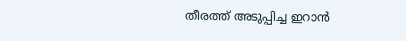തീരത്ത് അടുപ്പിച്ച ഇറാൻ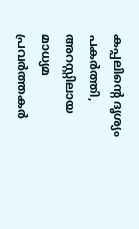കപ്പലിന്‍റെ ദൃശ്യം പകര്‍ത്തി, അറസ്റ്റിലായ മാധ്യമ പ്രവർത്തകർ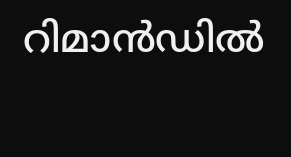റിമാൻഡിൽ